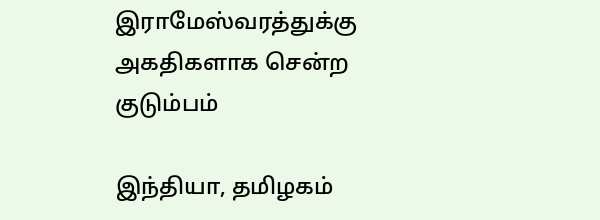இராமேஸ்வரத்துக்கு அகதிகளாக சென்ற குடும்பம்

இந்தியா, தமிழகம்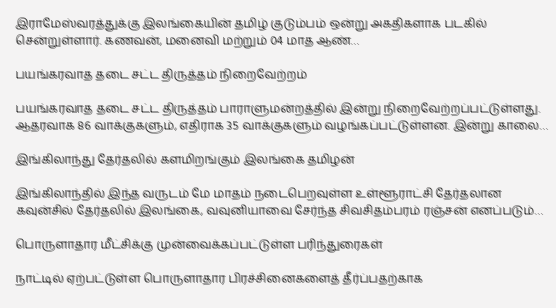இராமேஸ்வரத்துக்கு இலங்கையின் தமிழ் குடும்பம் ஒன்று அகதிகளாக படகில் சென்றுள்ளார். கணவன், மனைவி மற்றும் 04 மாத ஆண்…

பயங்கரவாத தடை சட்ட திருத்தம் நிறைவேற்றம்

பயங்கரவாத தடை சட்ட திருத்தம் பாராளுமன்றத்தில் இன்று நிறைவேற்றப்பட்டுள்ளது. ஆதரவாக 86 வாக்குகளும், எதிராக 35 வாக்குகளும் வழங்கப்பட்டுள்ளன. இன்று காலை…

இங்கிலாந்து தேர்தலில் களமிறங்கும் இலங்கை தமிழன்

இங்கிலாந்தில் இந்த வருடம் மே மாதம் நடைபெறவுள்ள உள்ளூராட்சி தேர்தலான கவுன்சில் தேர்தலில் இலங்கை, வவுனியாவை சேர்ந்த சிவசிதம்பரம் ரஞ்சன் எனப்படும்…

பொருளாதார மீட்சிக்கு முன்வைக்கப்பட்டுள்ள பரிந்துரைகள்

நாட்டில் ஏற்பட்டுள்ள பொருளாதார பிரச்சினைகளைத் தீர்ப்பதற்காக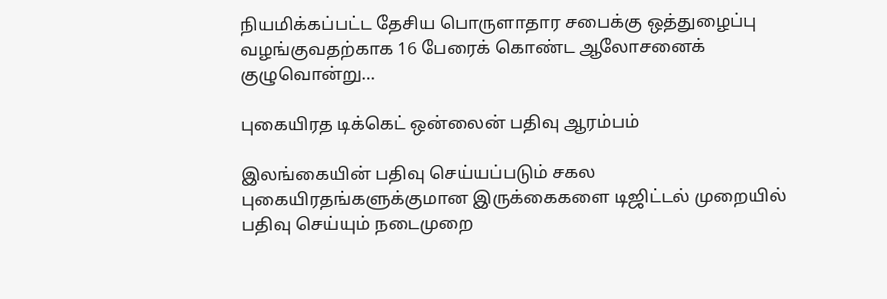நியமிக்கப்பட்ட தேசிய பொருளாதார சபைக்கு ஒத்துழைப்பு வழங்குவதற்காக 16 பேரைக் கொண்ட ஆலோசனைக் குழுவொன்று…

புகையிரத டிக்கெட் ஒன்லைன் பதிவு ஆரம்பம்

இலங்கையின் பதிவு செய்யப்படும் சகல புகையிரதங்களுக்குமான இருக்கைகளை டிஜிட்டல் முறையில் பதிவு செய்யும் நடைமுறை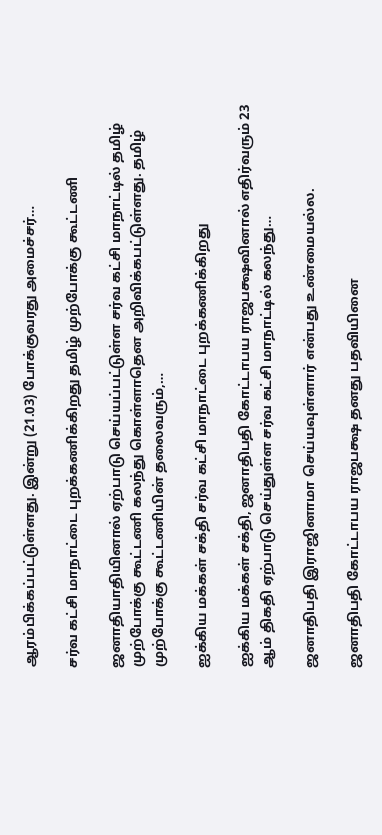ஆரம்பிக்கப்பட்டுள்ளது. இன்று (21.03) போக்குவரது அமைச்சர்…

சர்வ கட்சி மாநாட்டை புறக்கணிக்கிறது தமிழ் முற்போக்கு கூட்டணி

ஜனாதியாதியினால் ஏற்பாடு செய்யப்பட்டுள்ள சர்வ கட்சி மாநாட்டில் தமிழ் முற்போக்கு கூட்டணி கலந்து கொள்ளாதென அறிவிக்கபட்டுள்ளது. தமிழ் முற்போக்கு கூட்டணியின் தலைவரும்,…

ஐக்கிய மக்கள் சக்தி சர்வ கட்சி மாநாட்டை புறக்கணிக்கிறது

ஐக்கிய மக்கள் சக்தி, ஜனாதிபதி கோட்டாபய ராஜபக்ஷவினால் எதிர்வரும் 23 ஆம் திகதி ஏற்பாடு செய்துள்ள சர்வ கட்சி மாநாட்டில் கலந்து…

ஜனாதிபதி இராஜினாமா செய்யவுள்ளார் என்பது உண்மையல்ல.

ஜனாதிபதி கோட்டாபய ராஜபக்ஷ தனது பதவியினை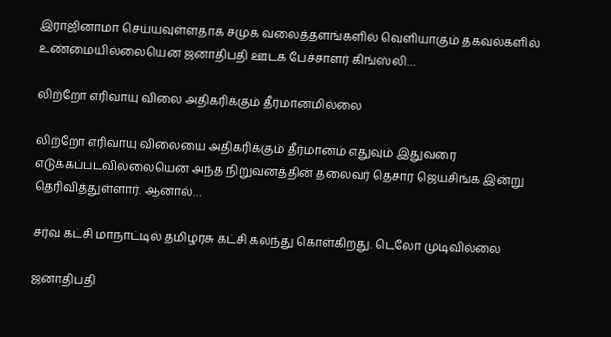இராஜினாமா செய்யவுள்ளதாக சமுக வலைத்தளங்களில் வெளியாகும் தகவல்களில் உண்மையில்லையென ஜனாதிபதி ஊடக பேச்சாளர் கிங்ஸ்லி…

லிற்றோ எரிவாயு விலை அதிகரிக்கும் தீர்மானமில்லை

லிற்றோ எரிவாயு விலையை அதிகரிக்கும் தீர்மானம் எதுவும் இதுவரை எடுக்கப்படவில்லையென அந்த நிறுவனத்தின் தலைவர் தெசார ஜெயசிங்க இன்று தெரிவித்துள்ளார். ஆனால்…

சர்வ கட்சி மாநாட்டில் தமிழரசு கட்சி கலந்து கொள்கிறது. டெலோ முடிவில்லை

ஜனாதிபதி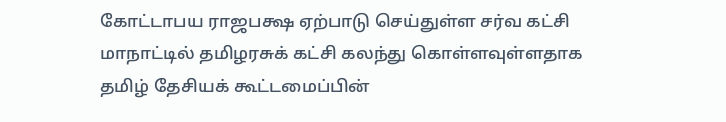கோட்டாபய ராஜபக்ஷ ஏற்பாடு செய்துள்ள சர்வ கட்சி மாநாட்டில் தமிழரசுக் கட்சி கலந்து கொள்ளவுள்ளதாக தமிழ் தேசியக் கூட்டமைப்பின்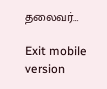தலைவர்…

Exit mobile version